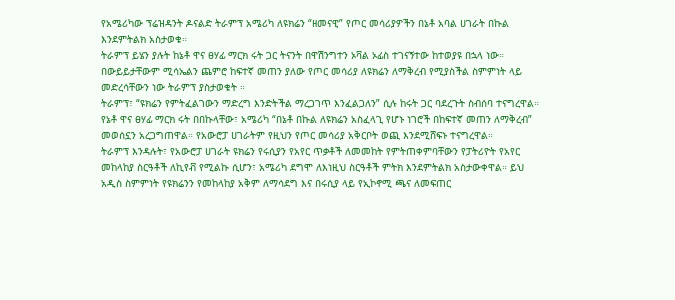የአሜሪካው ፕሬዝዳንት ዶናልድ ትራምፕ አሜሪካ ለዩክሬን “ዘመናዊ” የጦር መሳሪያዎችን በኔቶ አባል ሀገራት በኩል እንደምትልክ አስታወቁ።
ትራምፕ ይሄን ያሉት ከኔቶ ዋና ፀሃፊ ማርክ ሩት ጋር ትናንት በዋሽንግተን ኦቫል ኦፊስ ተገናኝተው ከተወያዩ በኋላ ነው።
በውይይታቸውም ሚሳኤልን ጨምሮ ከፍተኛ መጠን ያለው የጦር መሳሪያ ለዩክሬን ለማቅረብ የሚያስችል ስምምነት ላይ መድረሳቸውን ነው ትራምፕ ያስታወቁት ።
ትራምፕ፣ “ዩክሬን የምትፈልገውን ማድረግ እንድትችል ማረጋገጥ እንፈልጋለን” ሲሉ ከሩት ጋር ባደረጉት ስብሰባ ተናግረዋል።
የኔቶ ዋና ፀሃፊ ማርክ ሩት በበኩላቸው፣ አሜሪካ “በኔቶ በኩል ለዩክሬን አስፈላጊ የሆኑ ነገሮች በከፍተኛ መጠን ለማቅረብ” መወሰኗን አረጋግጠዋል። የአውሮፓ ሀገራትም የዚህን የጦር መሳሪያ አቅርቦት ወጪ እንደሚሸፍኑ ተናግረዋል።
ትራምፕ እንዳሉት፣ የአውሮፓ ሀገራት ዩክሬን የሩሲያን የአየር ጥቃቶች ለመመከት የምትጠቀምባቸውን የፓትሪዮት የአየር መከላከያ ስርዓቶች ለኪየቭ የሚልኩ ሲሆን፣ አሜሪካ ደግሞ ለእነዚህ ስርዓቶች ምትክ እንደምትልክ አስታውቀዋል። ይህ አዲስ ስምምነት የዩክሬንን የመከላከያ አቅም ለማሳደግ እና በሩሲያ ላይ የኢኮኖሚ ጫና ለመፍጠር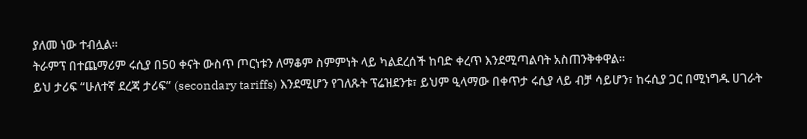ያለመ ነው ተብሏል።
ትራምፕ በተጨማሪም ሩሲያ በ50 ቀናት ውስጥ ጦርነቱን ለማቆም ስምምነት ላይ ካልደረሰች ከባድ ቀረጥ እንደሚጣልባት አስጠንቅቀዋል።
ይህ ታሪፍ “ሁለተኛ ደረጃ ታሪፍ” (secondary tariffs) እንደሚሆን የገለጹት ፕሬዝደንቱ፣ ይህም ዒላማው በቀጥታ ሩሲያ ላይ ብቻ ሳይሆን፣ ከሩሲያ ጋር በሚነግዱ ሀገራት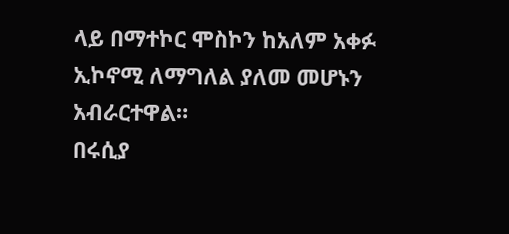ላይ በማተኮር ሞስኮን ከአለም አቀፉ ኢኮኖሚ ለማግለል ያለመ መሆኑን አብራርተዋል።
በሩሲያ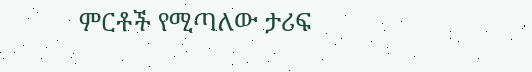ምርቶች የሚጣለው ታሪፍ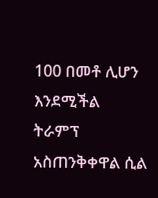100 በመቶ ሊሆን እንደሚችል ትራምፕ አስጠንቅቀዋል ሲል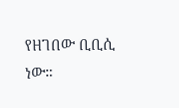የዘገበው ቢቢሲ ነው።